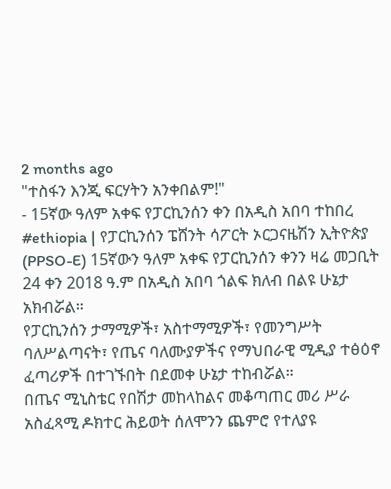2 months ago
"ተስፋን እንጂ ፍርሃትን አንቀበልም!"
- 15ኛው ዓለም አቀፍ የፓርኪንሰን ቀን በአዲስ አበባ ተከበረ
#ethiopia | የፓርኪንሰን ፔሸንት ሳፖርት ኦርጋናዜሽን ኢትዮጵያ (PPSO-E) 15ኛውን ዓለም አቀፍ የፓርኪንሰን ቀንን ዛሬ መጋቢት 24 ቀን 2018 ዓ.ም በአዲስ አበባ ጎልፍ ክለብ በልዩ ሁኔታ አክብሯል።
የፓርኪንሰን ታማሚዎች፣ አስተማሚዎች፣ የመንግሥት ባለሥልጣናት፣ የጤና ባለሙያዎችና የማህበራዊ ሚዲያ ተፅዕኖ ፈጣሪዎች በተገኙበት በደመቀ ሁኔታ ተከብሯል።
በጤና ሚኒስቴር የበሽታ መከላከልና መቆጣጠር መሪ ሥራ አስፈጻሚ ዶክተር ሕይወት ሰለሞንን ጨምሮ የተለያዩ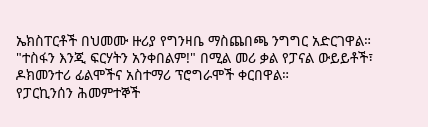ኤክስፐርቶች በህመሙ ዙሪያ የግንዛቤ ማስጨበጫ ንግግር አድርገዋል።
"ተስፋን እንጂ ፍርሃትን አንቀበልም!" በሚል መሪ ቃል የፓናል ውይይቶች፣ ዶክመንተሪ ፊልሞችና አስተማሪ ፕሮግራሞች ቀርበዋል።
የፓርኪንሰን ሕመምተኞች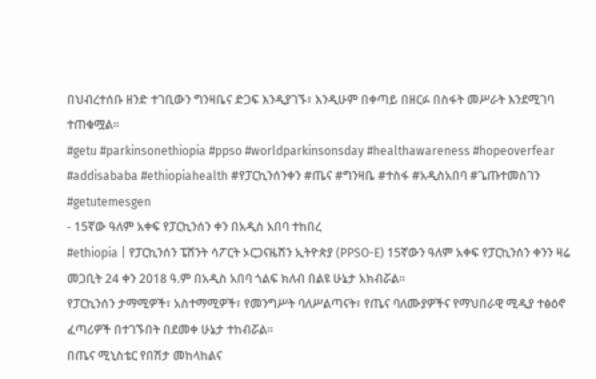በህብረተሰቡ ዘንድ ተገቢውን ግንዛቤና ድጋፍ እንዲያገኙ፣ እንዲሁም በቀጣይ በዘርፉ በስፋት መሥራት እንደሚገባ ተጠቁሟል።
#getu #parkinsonethiopia #ppso #worldparkinsonsday #healthawareness #hopeoverfear #addisababa #ethiopiahealth #የፓርኪንሰንቀን #ጤና #ግንዛቤ #ተስፋ #አዲስአበባ #ጌጡተመስገን #getutemesgen
- 15ኛው ዓለም አቀፍ የፓርኪንሰን ቀን በአዲስ አበባ ተከበረ
#ethiopia | የፓርኪንሰን ፔሸንት ሳፖርት ኦርጋናዜሽን ኢትዮጵያ (PPSO-E) 15ኛውን ዓለም አቀፍ የፓርኪንሰን ቀንን ዛሬ መጋቢት 24 ቀን 2018 ዓ.ም በአዲስ አበባ ጎልፍ ክለብ በልዩ ሁኔታ አክብሯል።
የፓርኪንሰን ታማሚዎች፣ አስተማሚዎች፣ የመንግሥት ባለሥልጣናት፣ የጤና ባለሙያዎችና የማህበራዊ ሚዲያ ተፅዕኖ ፈጣሪዎች በተገኙበት በደመቀ ሁኔታ ተከብሯል።
በጤና ሚኒስቴር የበሽታ መከላከልና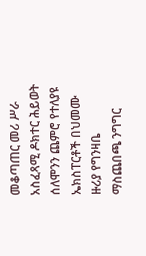መቆጣጠር መሪ ሥራ አስፈጻሚ ዶክተር ሕይወት ሰለሞንን ጨምሮ የተለያዩ ኤክስፐርቶች በህመሙ ዙሪያ የግንዛቤ ማስጨበጫ ንግግር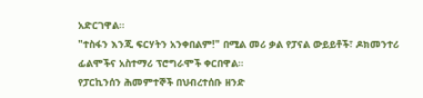አድርገዋል።
"ተስፋን እንጂ ፍርሃትን አንቀበልም!" በሚል መሪ ቃል የፓናል ውይይቶች፣ ዶክመንተሪ ፊልሞችና አስተማሪ ፕሮግራሞች ቀርበዋል።
የፓርኪንሰን ሕመምተኞች በህብረተሰቡ ዘንድ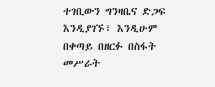ተገቢውን ግንዛቤና ድጋፍ እንዲያገኙ፣ እንዲሁም በቀጣይ በዘርፉ በስፋት መሥራት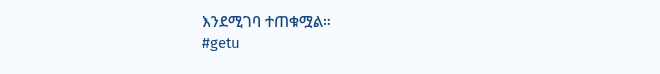እንደሚገባ ተጠቁሟል።
#getu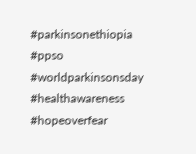#parkinsonethiopia #ppso #worldparkinsonsday #healthawareness #hopeoverfear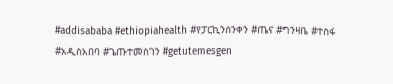#addisababa #ethiopiahealth #የፓርኪንሰንቀን #ጤና #ግንዛቤ #ተስፋ #አዲስአበባ #ጌጡተመስገን #getutemesgen